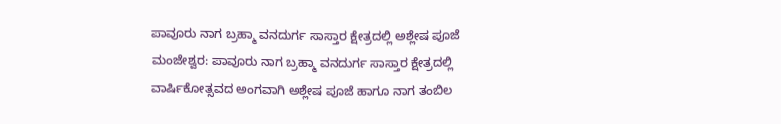ಪಾವೂರು ನಾಗ ಬ್ರಹ್ಮಾ ವನದುರ್ಗ ಸಾಸ್ತಾರ ಕ್ಷೇತ್ರದಲ್ಲಿ ಅಶ್ಲೇಷ ಪೂಜೆ
ಮಂಜೇಶ್ವರ: ಪಾವೂರು ನಾಗ ಬ್ರಹ್ಮಾ ವನದುರ್ಗ ಸಾಸ್ತಾರ ಕ್ಷೇತ್ರದಲ್ಲಿ ವಾರ್ಷಿಕೋತ್ಸವದ ಅಂಗವಾಗಿ ಅಶ್ಲೇಷ ಪೂಜೆ ಹಾಗೂ ನಾಗ ತಂಬಿಲ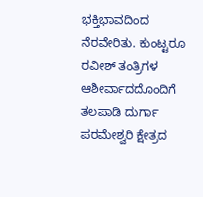ಭಕ್ತಿಭಾವದಿಂದ ನೆರವೇರಿತು. ಕುಂಟ್ಟರೂ ರವೀಶ್ ತಂತ್ರಿಗಳ ಆಶೀರ್ವಾದದೊಂದಿಗೆ ತಲಪಾಡಿ ದುರ್ಗಾ ಪರಮೇಶ್ವರಿ ಕ್ಷೇತ್ರದ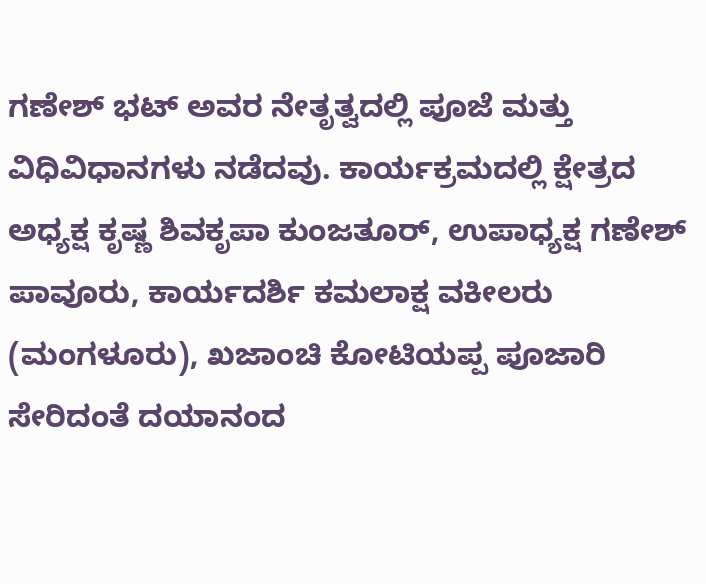ಗಣೇಶ್ ಭಟ್ ಅವರ ನೇತೃತ್ವದಲ್ಲಿ ಪೂಜೆ ಮತ್ತು ವಿಧಿವಿಧಾನಗಳು ನಡೆದವು. ಕಾರ್ಯಕ್ರಮದಲ್ಲಿ ಕ್ಷೇತ್ರದ ಅಧ್ಯಕ್ಷ ಕೃಷ್ಣ ಶಿವಕೃಪಾ ಕುಂಜತೂರ್, ಉಪಾಧ್ಯಕ್ಷ ಗಣೇಶ್ ಪಾವೂರು, ಕಾರ್ಯದರ್ಶಿ ಕಮಲಾಕ್ಷ ವಕೀಲರು (ಮಂಗಳೂರು), ಖಜಾಂಚಿ ಕೋಟಿಯಪ್ಪ ಪೂಜಾರಿ ಸೇರಿದಂತೆ ದಯಾನಂದ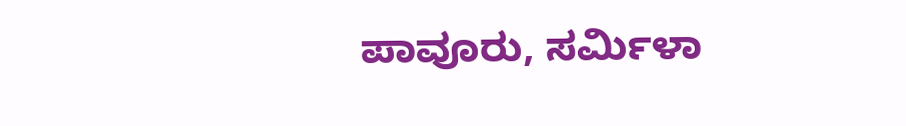ಪಾವೂರು, ಸರ್ಮಿಳಾ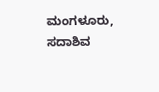ಮಂಗಳೂರು, ಸದಾಶಿವ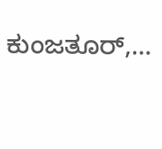ಕುಂಜತೂರ್,…